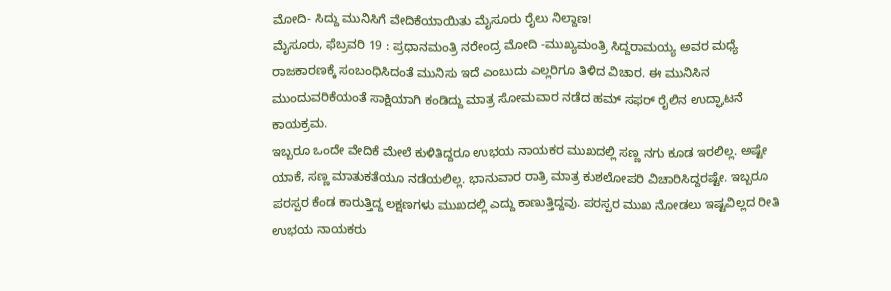ಮೋದಿ- ಸಿದ್ದು ಮುನಿಸಿಗೆ ವೇದಿಕೆಯಾಯಿತು ಮೈಸೂರು ರೈಲು ನಿಲ್ದಾಣ!
ಮೈಸೂರು, ಫೆಬ್ರವರಿ 19 : ಪ್ರಧಾನಮಂತ್ರಿ ನರೇಂದ್ರ ಮೋದಿ -ಮುಖ್ಯಮಂತ್ರಿ ಸಿದ್ದರಾಮಯ್ಯ ಅವರ ಮಧ್ಯೆ ರಾಜಕಾರಣಕ್ಕೆ ಸಂಬಂಧಿಸಿದಂತೆ ಮುನಿಸು ಇದೆ ಎಂಬುದು ಎಲ್ಲರಿಗೂ ತಿಳಿದ ವಿಚಾರ. ಈ ಮುನಿಸಿನ ಮುಂದುವರಿಕೆಯಂತೆ ಸಾಕ್ಷಿಯಾಗಿ ಕಂಡಿದ್ದು ಮಾತ್ರ ಸೋಮವಾರ ನಡೆದ ಹಮ್ ಸಫರ್ ರೈಲಿನ ಉದ್ಘಾಟನೆ ಕಾಯಕ್ರಮ.
ಇಬ್ಬರೂ ಒಂದೇ ವೇದಿಕೆ ಮೇಲೆ ಕುಳಿತಿದ್ದರೂ ಉಭಯ ನಾಯಕರ ಮುಖದಲ್ಲಿ ಸಣ್ಣ ನಗು ಕೂಡ ಇರಲಿಲ್ಲ. ಅಷ್ಟೇ ಯಾಕೆ, ಸಣ್ಣ ಮಾತುಕತೆಯೂ ನಡೆಯಲಿಲ್ಲ. ಭಾನುವಾರ ರಾತ್ರಿ ಮಾತ್ರ ಕುಶಲೋಪರಿ ವಿಚಾರಿಸಿದ್ದರಷ್ಟೇ. ಇಬ್ಬರೂ ಪರಸ್ಪರ ಕೆಂಡ ಕಾರುತ್ತಿದ್ದ ಲಕ್ಷಣಗಳು ಮುಖದಲ್ಲಿ ಎದ್ದು ಕಾಣುತ್ತಿದ್ದವು. ಪರಸ್ಪರ ಮುಖ ನೋಡಲು ಇಷ್ಟವಿಲ್ಲದ ರೀತಿ ಉಭಯ ನಾಯಕರು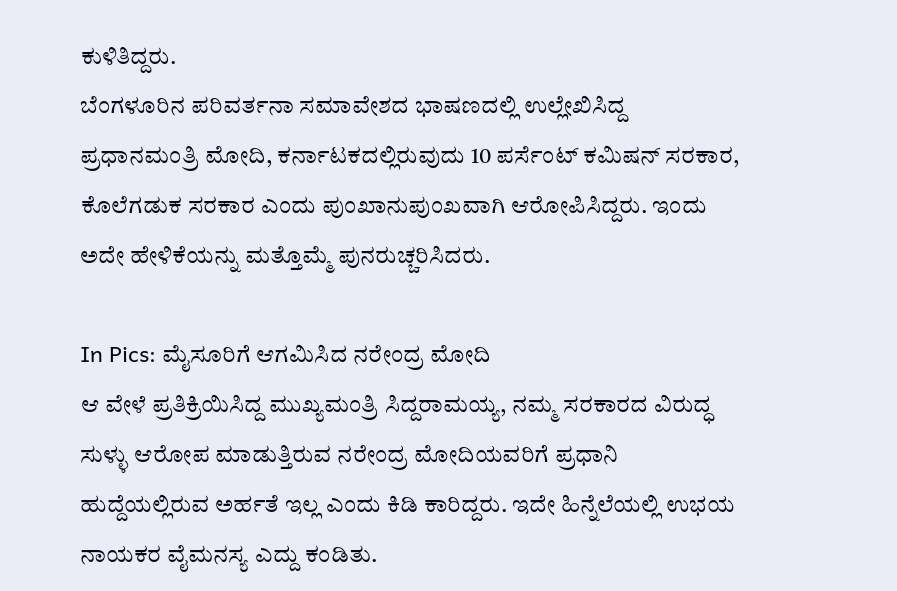ಕುಳಿತಿದ್ದರು.
ಬೆಂಗಳೂರಿನ ಪರಿವರ್ತನಾ ಸಮಾವೇಶದ ಭಾಷಣದಲ್ಲಿ ಉಲ್ಲೇಖಿಸಿದ್ದ ಪ್ರಧಾನಮಂತ್ರಿ ಮೋದಿ, ಕರ್ನಾಟಕದಲ್ಲಿರುವುದು 10 ಪರ್ಸೆಂಟ್ ಕಮಿಷನ್ ಸರಕಾರ, ಕೊಲೆಗಡುಕ ಸರಕಾರ ಎಂದು ಪುಂಖಾನುಪುಂಖವಾಗಿ ಆರೋಪಿಸಿದ್ದರು. ಇಂದು ಅದೇ ಹೇಳಿಕೆಯನ್ನು ಮತ್ತೊಮ್ಮೆ ಪುನರುಚ್ಚರಿಸಿದರು.

In Pics: ಮೈಸೂರಿಗೆ ಆಗಮಿಸಿದ ನರೇಂದ್ರ ಮೋದಿ
ಆ ವೇಳೆ ಪ್ರತಿಕ್ರಿಯಿಸಿದ್ದ ಮುಖ್ಯಮಂತ್ರಿ ಸಿದ್ದರಾಮಯ್ಯ, ನಮ್ಮ ಸರಕಾರದ ವಿರುದ್ಧ ಸುಳ್ಳು ಆರೋಪ ಮಾಡುತ್ತಿರುವ ನರೇಂದ್ರ ಮೋದಿಯವರಿಗೆ ಪ್ರಧಾನಿ ಹುದ್ದೆಯಲ್ಲಿರುವ ಅರ್ಹತೆ ಇಲ್ಲ ಎಂದು ಕಿಡಿ ಕಾರಿದ್ದರು. ಇದೇ ಹಿನ್ನೆಲೆಯಲ್ಲಿ ಉಭಯ ನಾಯಕರ ವೈಮನಸ್ಯ ಎದ್ದು ಕಂಡಿತು.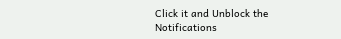Click it and Unblock the Notifications